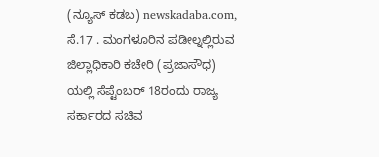(ನ್ಯೂಸ್ ಕಡಬ) newskadaba.com, ಸೆ.17 . ಮಂಗಳೂರಿನ ಪಡೀಲ್ನಲ್ಲಿರುವ ಜಿಲ್ಲಾಧಿಕಾರಿ ಕಚೇರಿ (ಪ್ರಜಾಸೌಧ) ಯಲ್ಲಿ ಸೆಪ್ಟೆಂಬರ್ 18ರಂದು ರಾಜ್ಯ ಸರ್ಕಾರದ ಸಚಿವ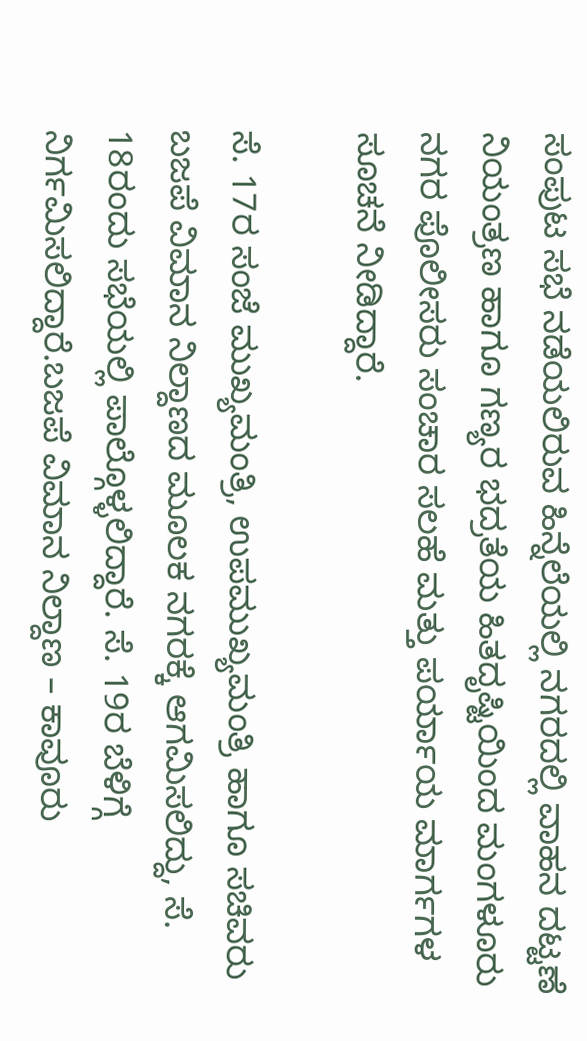ಸಂಪುಟ ಸಭೆ ನಡೆಯಲಿರುವ ಹಿನ್ನೆಲೆಯಲ್ಲಿ ನಗರದಲ್ಲಿ ವಾಹನ ದಟ್ಟಣೆ ನಿಯಂತ್ರಣ ಹಾಗೂ ಗಣ್ಯರ ಭದ್ರತೆಯ ಹಿತದೃಷ್ಟಿಯಿಂದ ಮಂಗಳೂರು ನಗರ ಪೊಲೀಸರು ಸಂಚಾರ ಸಲಹೆ ಮತ್ತು ಪರ್ಯಾಯ ಮಾರ್ಗಗಳ ಸೂಚನೆ ನೀಡಿದ್ದಾರೆ.

ಸೆ. 17ರ ಸಂಜೆ ಮುಖ್ಯಮಂತ್ರಿ, ಉಪಮುಖ್ಯಮಂತ್ರಿ ಹಾಗೂ ಸಚಿವರು ಬಜಪೆ ವಿಮಾನ ನಿಲ್ದಾಣದ ಮೂಲಕ ನಗರಕ್ಕೆ ಆಗಮಿಸಲಿದ್ದು, ಸೆ. 18ರಂದು ಸಭೆಯಲ್ಲಿ ಪಾಲ್ಗೊಳ್ಳಲಿದ್ದಾರೆ. ಸೆ. 19ರ ಬೆಳಿಗ್ಗೆ ನಿರ್ಗಮಿಸಲಿದ್ದಾರೆ.ಬಜಪೆ ವಿಮಾನ ನಿಲ್ದಾಣ – ಕಾವೂರು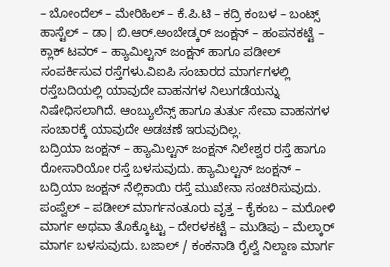– ಬೋಂದೆಲ್ – ಮೇರಿಹಿಲ್ – ಕೆ.ಪಿ.ಟಿ – ಕದ್ರಿ ಕಂಬಳ – ಬಂಟ್ಸ್ ಹಾಸ್ಟೆಲ್ – ಡಾ| ಬಿ.ಆರ್.ಅಂಬೇಡ್ಕರ್ ಜಂಕ್ಷನ್ – ಹಂಪನಕಟ್ಟೆ – ಕ್ಲಾಕ್ ಟವರ್ – ಹ್ಯಾಮಿಲ್ಟನ್ ಜಂಕ್ಷನ್ ಹಾಗೂ ಪಡೀಲ್ ಸಂಪರ್ಕಿಸುವ ರಸ್ತೆಗಳು.ವಿಐಪಿ ಸಂಚಾರದ ಮಾರ್ಗಗಳಲ್ಲಿ ರಸ್ತೆಬದಿಯಲ್ಲಿ ಯಾವುದೇ ವಾಹನಗಳ ನಿಲುಗಡೆಯನ್ನು ನಿಷೇಧಿಸಲಾಗಿದೆ. ಆಂಬ್ಯುಲೆನ್ಸ್ ಹಾಗೂ ತುರ್ತು ಸೇವಾ ವಾಹನಗಳ ಸಂಚಾರಕ್ಕೆ ಯಾವುದೇ ಅಡಚಣೆ ಇರುವುದಿಲ್ಲ.
ಬದ್ರಿಯಾ ಜಂಕ್ಷನ್ – ಹ್ಯಾಮಿಲ್ಟನ್ ಜಂಕ್ಷನ್ ನಿಲೇಶ್ವರ ರಸ್ತೆ ಹಾಗೂ ರೋಸಾರಿಯೋ ರಸ್ತೆ ಬಳಸುವುದು. ಹ್ಯಾಮಿಲ್ಟನ್ ಜಂಕ್ಷನ್ – ಬದ್ರಿಯಾ ಜಂಕ್ಷನ್ ನೆಲ್ಲಿಕಾಯಿ ರಸ್ತೆ ಮುಖೇನಾ ಸಂಚರಿಸುವುದು. ಪಂಪ್ವೆಲ್ – ಪಡೀಲ್ ಮಾರ್ಗನಂತೂರು ವೃತ್ತ – ಕೈಕಂಬ – ಮರೋಳಿ ಮಾರ್ಗ ಅಥವಾ ತೊಕ್ಕೊಟ್ಟು – ದೇರಳಕಟ್ಟೆ – ಮುಡಿಪು – ಮೆಲ್ಕಾರ್ ಮಾರ್ಗ ಬಳಸುವುದು. ಬಜಾಲ್ / ಕಂಕನಾಡಿ ರೈಲ್ವೆ ನಿಲ್ದಾಣ ಮಾರ್ಗ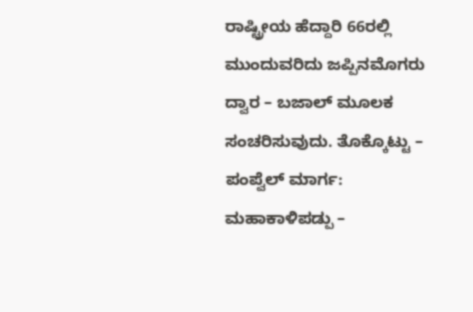ರಾಷ್ಟ್ರೀಯ ಹೆದ್ದಾರಿ 66ರಲ್ಲಿ ಮುಂದುವರಿದು ಜಪ್ಪಿನಮೊಗರು ದ್ವಾರ – ಬಜಾಲ್ ಮೂಲಕ ಸಂಚರಿಸುವುದು. ತೊಕ್ಕೊಟ್ಟು – ಪಂಪ್ವೆಲ್ ಮಾರ್ಗ: ಮಹಾಕಾಳಿಪಡ್ಪು –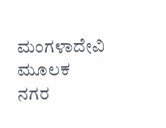ಮಂಗಳಾದೇವಿ ಮೂಲಕ ನಗರ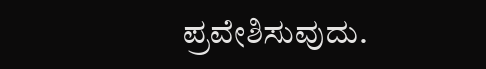ಪ್ರವೇಶಿಸುವುದು.